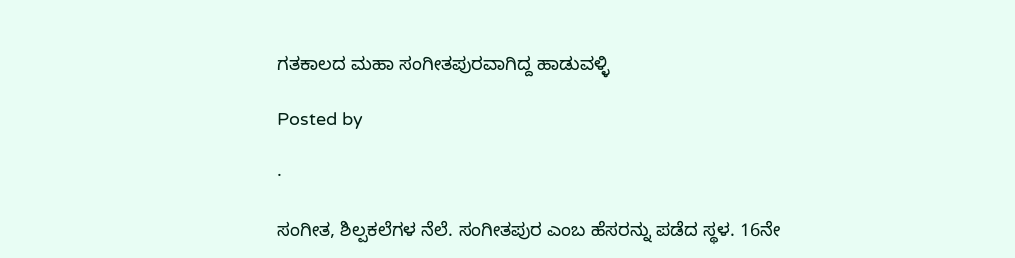ಗತಕಾಲದ ಮಹಾ ಸಂಗೀತಪುರವಾಗಿದ್ದ ಹಾಡುವಳ್ಳಿ

Posted by

·

ಸಂಗೀತ, ಶಿಲ್ಪಕಲೆಗಳ ನೆಲೆ. ಸಂಗೀತಪುರ ಎಂಬ ಹೆಸರನ್ನು ಪಡೆದ ಸ್ಥಳ. 16ನೇ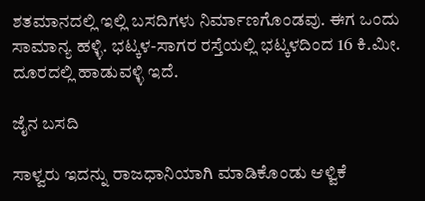ಶತಮಾನದಲ್ಲಿ ಇಲ್ಲಿ ಬಸದಿಗಳು ನಿರ್ಮಾಣಗೊಂಡವು. ಈಗ ಒಂದು ಸಾಮಾನ್ಯ ಹಳ್ಳಿ. ಭಟ್ಕಳ-ಸಾಗರ ರಸ್ತೆಯಲ್ಲಿ ಭಟ್ಕಳದಿಂದ 16 ಕಿ.ಮೀ. ದೂರದಲ್ಲಿ ಹಾಡುವಳ್ಳಿ ಇದೆ.

ಜೈನ ಬಸದಿ

ಸಾಳ್ವರು ಇದನ್ನು ರಾಜಧಾನಿಯಾಗಿ ಮಾಡಿಕೊಂಡು ಆಳ್ವಿಕೆ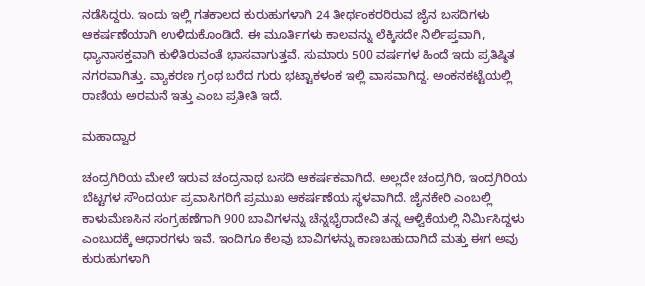ನಡೆಸಿದ್ದರು. ಇಂದು ಇಲ್ಲಿ ಗತಕಾಲದ ಕುರುಹುಗಳಾಗಿ 24 ತೀರ್ಥಂಕರರಿರುವ ಜೈನ ಬಸದಿಗಳು ಆಕರ್ಷಣೆಯಾಗಿ ಉಳಿದುಕೊಂಡಿದೆ. ಈ ಮೂರ್ತಿಗಳು ಕಾಲವನ್ನು ಲೆಕ್ಕಿಸದೇ ನಿರ್ಲಿಪ್ತವಾಗಿ, ಧ್ಯಾನಾಸಕ್ತವಾಗಿ ಕುಳಿತಿರುವಂತೆ ಭಾಸವಾಗುತ್ತವೆ. ಸುಮಾರು 500 ವರ್ಷಗಳ ಹಿಂದೆ ಇದು ಪ್ರತಿಷ್ಠಿತ ನಗರವಾಗಿತ್ತು. ವ್ಯಾಕರಣ ಗ್ರಂಥ ಬರೆದ ಗುರು ಭಟ್ಟಾಕಳಂಕ ಇಲ್ಲಿ ವಾಸವಾಗಿದ್ದ. ಅಂಕನಕಟ್ಟೆಯಲ್ಲಿ ರಾಣಿಯ ಅರಮನೆ ಇತ್ತು ಎಂಬ ಪ್ರತೀತಿ ಇದೆ.

ಮಹಾದ್ವಾರ

ಚಂದ್ರಗಿರಿಯ ಮೇಲೆ ಇರುವ ಚಂದ್ರನಾಥ ಬಸದಿ ಆಕರ್ಷಕವಾಗಿದೆ. ಅಲ್ಲದೇ ಚಂದ್ರಗಿರಿ, ಇಂದ್ರಗಿರಿಯ ಬೆಟ್ಟಗಳ ಸೌಂದರ್ಯ ಪ್ರವಾಸಿಗರಿಗೆ ಪ್ರಮುಖ ಆಕರ್ಷಣೆಯ ಸ್ಥಳವಾಗಿದೆ. ಜೈನಕೇರಿ ಎಂಬಲ್ಲಿ ಕಾಳುಮೆಣಸಿನ ಸಂಗ್ರಹಣೆಗಾಗಿ 900 ಬಾವಿಗಳನ್ನು ಚೆನ್ನಭೈರಾದೇವಿ ತನ್ನ ಆಳ್ವಿಕೆಯಲ್ಲಿ ನಿರ್ಮಿಸಿದ್ದಳು ಎಂಬುದಕ್ಕೆ ಆಧಾರಗಳು ಇವೆ. ಇಂದಿಗೂ ಕೆಲವು ಬಾವಿಗಳನ್ನು ಕಾಣಬಹುದಾಗಿದೆ ಮತ್ತು ಈಗ ಅವು ಕುರುಹುಗಳಾಗಿ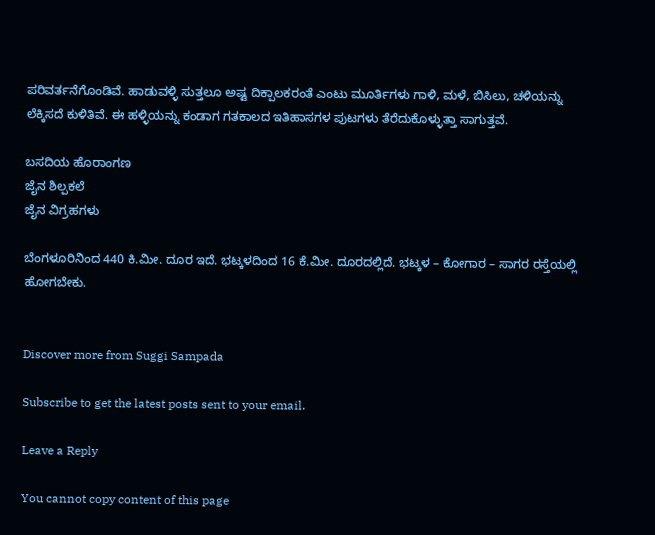ಪರಿವರ್ತನೆಗೊಂಡಿವೆ. ಹಾಡುವಳ್ಳಿ ಸುತ್ತಲೂ ಅಷ್ಟ ದಿಕ್ಪಾಲಕರಂತೆ ಎಂಟು ಮೂರ್ತಿಗಳು ಗಾಳಿ, ಮಳೆ, ಬಿಸಿಲು, ಚಳಿಯನ್ನು ಲೆಕ್ಕಿಸದೆ ಕುಳಿತಿವೆ. ಈ ಹಳ್ಳಿಯನ್ನು ಕಂಡಾಗ ಗತಕಾಲದ ಇತಿಹಾಸಗಳ ಪುಟಗಳು ತೆರೆದುಕೊಳ್ಳುತ್ತಾ ಸಾಗುತ್ತವೆ.

ಬಸದಿಯ ಹೊರಾಂಗಣ
ಜೈನ ಶಿಲ್ಪಕಲೆ
ಜೈನ ವಿಗ್ರಹಗಳು

ಬೆಂಗಳೂರಿನಿಂದ 440 ಕಿ.ಮೀ. ದೂರ ಇದೆ. ಭಟ್ಕಳದಿಂದ 16 ಕೆ.ಮೀ. ದೂರದಲ್ಲಿದೆ. ಭಟ್ಕಳ – ಕೋಗಾರ – ಸಾಗರ ರಸ್ತೆಯಲ್ಲಿ ಹೋಗಬೇಕು.


Discover more from Suggi Sampada

Subscribe to get the latest posts sent to your email.

Leave a Reply

You cannot copy content of this page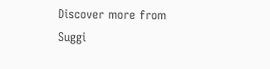Discover more from Suggi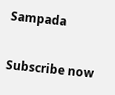Sampada

Subscribe now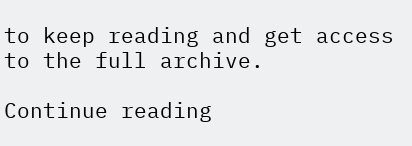to keep reading and get access to the full archive.

Continue reading